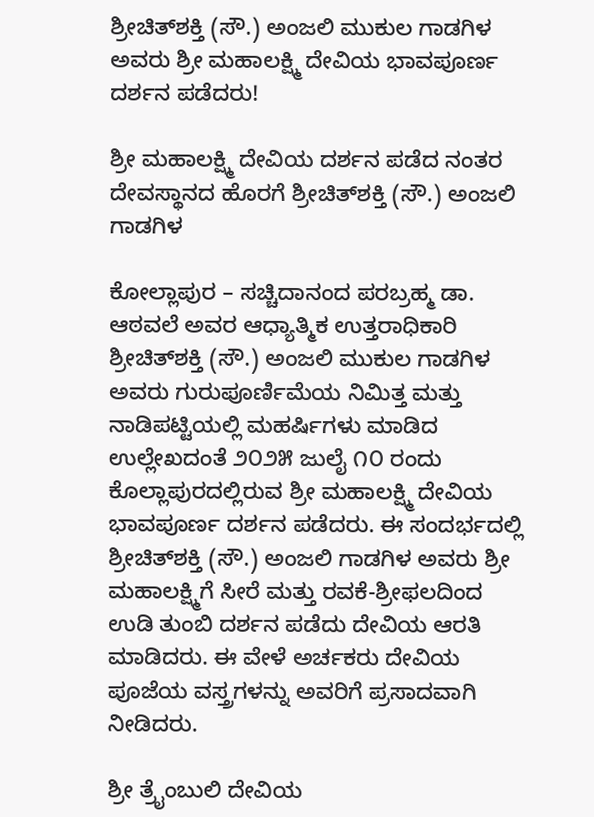ಶ್ರೀಚಿತ್‌ಶಕ್ತಿ (ಸೌ.) ಅಂಜಲಿ ಮುಕುಲ ಗಾಡಗಿಳ ಅವರು ಶ್ರೀ ಮಹಾಲಕ್ಷ್ಮಿ ದೇವಿಯ ಭಾವಪೂರ್ಣ ದರ್ಶನ ಪಡೆದರು!

ಶ್ರೀ ಮಹಾಲಕ್ಷ್ಮಿ ದೇವಿಯ ದರ್ಶನ ಪಡೆದ ನಂತರ ದೇವಸ್ಥಾನದ ಹೊರಗೆ ಶ್ರೀಚಿತ್‌ಶಕ್ತಿ (ಸೌ.) ಅಂಜಲಿ ಗಾಡಗಿಳ

ಕೋಲ್ಲಾಪುರ – ಸಚ್ಚಿದಾನಂದ ಪರಬ್ರಹ್ಮ ಡಾ. ಆಠವಲೆ ಅವರ ಆಧ್ಯಾತ್ಮಿಕ ಉತ್ತರಾಧಿಕಾರಿ ಶ್ರೀಚಿತ್‌ಶಕ್ತಿ (ಸೌ.) ಅಂಜಲಿ ಮುಕುಲ ಗಾಡಗಿಳ ಅವರು ಗುರುಪೂರ್ಣಿಮೆಯ ನಿಮಿತ್ತ ಮತ್ತು ನಾಡಿಪಟ್ಟಿಯಲ್ಲಿ ಮಹರ್ಷಿಗಳು ಮಾಡಿದ ಉಲ್ಲೇಖದಂತೆ ೨೦೨೫ ಜುಲೈ ೧೦ ರಂದು ಕೊಲ್ಲಾಪುರದಲ್ಲಿರುವ ಶ್ರೀ ಮಹಾಲಕ್ಷ್ಮಿ ದೇವಿಯ ಭಾವಪೂರ್ಣ ದರ್ಶನ ಪಡೆದರು. ಈ ಸಂದರ್ಭದಲ್ಲಿ ಶ್ರೀಚಿತ್‌ಶಕ್ತಿ (ಸೌ.) ಅಂಜಲಿ ಗಾಡಗಿಳ ಅವರು ಶ್ರೀ ಮಹಾಲಕ್ಷ್ಮಿಗೆ ಸೀರೆ ಮತ್ತು ರವಕೆ-ಶ್ರೀಫಲದಿಂದ ಉಡಿ ತುಂಬಿ ದರ್ಶನ ಪಡೆದು ದೇವಿಯ ಆರತಿ ಮಾಡಿದರು. ಈ ವೇಳೆ ಅರ್ಚಕರು ದೇವಿಯ ಪೂಜೆಯ ವಸ್ತ್ರಗಳನ್ನು ಅವರಿಗೆ ಪ್ರಸಾದವಾಗಿ ನೀಡಿದರು.

ಶ್ರೀ ತ್ರೈಂಬುಲಿ ದೇವಿಯ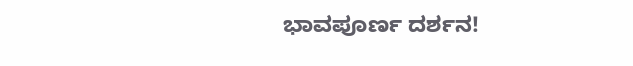ಭಾವಪೂರ್ಣ ದರ್ಶನ!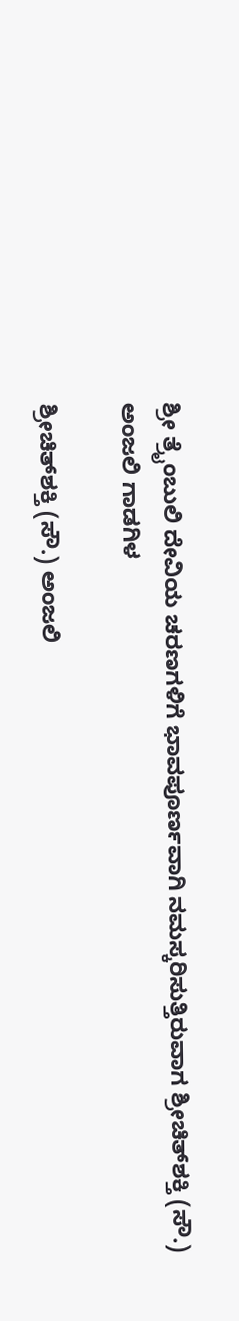ಶ್ರೀ ತ್ರೈಂಬುಲಿ ದೇವಿಯ ಚರಣಗಳಿಗೆ ಭಾವಪೂರ್ಣವಾಗಿ ನಮಸ್ಕರಿಸುತ್ತಿರುವಾಗ ಶ್ರೀಚಿತ್‌ಶಕ್ತಿ (ಸೌ.) ಅಂಜಲಿ ಗಾಡಗಿಳ

ಶ್ರೀಚಿತ್‌ಶಕ್ತಿ (ಸೌ.) ಅಂಜಲಿ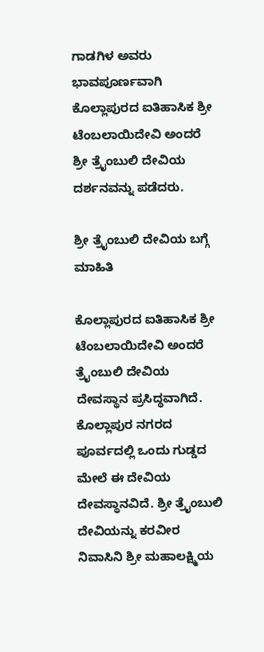ಗಾಡಗಿಳ ಅವರು ಭಾವಪೂರ್ಣವಾಗಿ ಕೊಲ್ಲಾಪುರದ ಐತಿಹಾಸಿಕ ಶ್ರೀ ಟೆಂಬಲಾಯಿದೇವಿ ಅಂದರೆ ಶ್ರೀ ತ್ರೈಂಬುಲಿ ದೇವಿಯ ದರ್ಶನವನ್ನು ಪಡೆದರು.

ಶ್ರೀ ತ್ರೈಂಬುಲಿ ದೇವಿಯ ಬಗ್ಗೆ ಮಾಹಿತಿ

ಕೊಲ್ಲಾಪುರದ ಐತಿಹಾಸಿಕ ಶ್ರೀ ಟೆಂಬಲಾಯಿದೇವಿ ಅಂದರೆ ತ್ರೈಂಬುಲಿ ದೇವಿಯ ದೇವಸ್ಥಾನ ಪ್ರಸಿದ್ಧವಾಗಿದೆ. ಕೊಲ್ಲಾಪುರ ನಗರದ ಪೂರ್ವದಲ್ಲಿ ಒಂದು ಗುಡ್ಡದ ಮೇಲೆ ಈ ದೇವಿಯ ದೇವಸ್ಥಾನವಿದೆ. ಶ್ರೀ ತ್ರೈಂಬುಲಿ ದೇವಿಯನ್ನು ಕರವೀರ ನಿವಾಸಿನಿ ಶ್ರೀ ಮಹಾಲಕ್ಷ್ಮಿಯ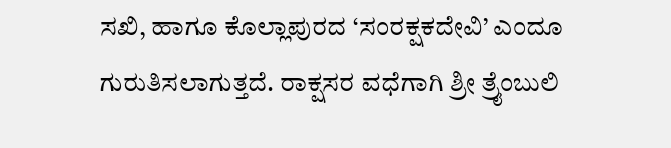ಸಖಿ, ಹಾಗೂ ಕೊಲ್ಲಾಪುರದ ‘ಸಂರಕ್ಷಕದೇವಿ’ ಎಂದೂ ಗುರುತಿಸಲಾಗುತ್ತದೆ. ರಾಕ್ಷಸರ ವಧೆಗಾಗಿ ಶ್ರೀ ತ್ರೈಂಬುಲಿ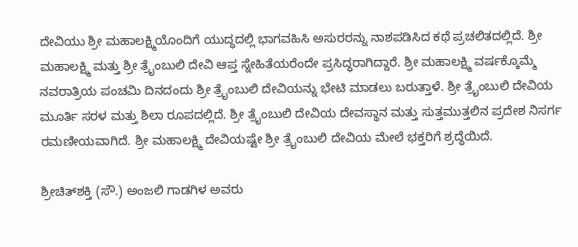ದೇವಿಯು ಶ್ರೀ ಮಹಾಲಕ್ಷ್ಮಿಯೊಂದಿಗೆ ಯುದ್ಧದಲ್ಲಿ ಭಾಗವಹಿಸಿ ಅಸುರರನ್ನು ನಾಶಪಡಿಸಿದ ಕಥೆ ಪ್ರಚಲಿತದಲ್ಲಿದೆ. ಶ್ರೀ ಮಹಾಲಕ್ಷ್ಮಿ ಮತ್ತು ಶ್ರೀ ತ್ರೈಂಬುಲಿ ದೇವಿ ಆಪ್ತ ಸ್ನೇಹಿತೆಯರೆಂದೇ ಪ್ರಸಿದ್ಧರಾಗಿದ್ದಾರೆ. ಶ್ರೀ ಮಹಾಲಕ್ಷ್ಮಿ ವರ್ಷಕ್ಕೊಮ್ಮೆ ನವರಾತ್ರಿಯ ಪಂಚಮಿ ದಿನದಂದು ಶ್ರೀ ತ್ರೈಂಬುಲಿ ದೇವಿಯನ್ನು ಭೇಟಿ ಮಾಡಲು ಬರುತ್ತಾಳೆ. ಶ್ರೀ ತ್ರೈಂಬುಲಿ ದೇವಿಯ ಮೂರ್ತಿ ಸರಳ ಮತ್ತು ಶಿಲಾ ರೂಪದಲ್ಲಿದೆ. ಶ್ರೀ ತ್ರೈಂಬುಲಿ ದೇವಿಯ ದೇವಸ್ಥಾನ ಮತ್ತು ಸುತ್ತಮುತ್ತಲಿನ ಪ್ರದೇಶ ನಿಸರ್ಗ ರಮಣೀಯವಾಗಿದೆ. ಶ್ರೀ ಮಹಾಲಕ್ಷ್ಮಿ ದೇವಿಯಷ್ಟೇ ಶ್ರೀ ತ್ರೈಂಬುಲಿ ದೇವಿಯ ಮೇಲೆ ಭಕ್ತರಿಗೆ ಶ್ರದ್ಧೆಯಿದೆ.

ಶ್ರೀಚಿತ್‌ಶಕ್ತಿ (ಸೌ.) ಅಂಜಲಿ ಗಾಡಗಿಳ ಅವರು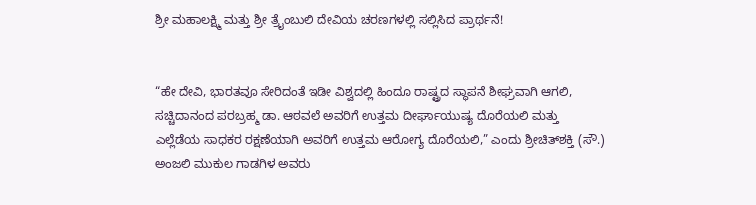ಶ್ರೀ ಮಹಾಲಕ್ಷ್ಮಿ ಮತ್ತು ಶ್ರೀ ತ್ರೈಂಬುಲಿ ದೇವಿಯ ಚರಣಗಳಲ್ಲಿ ಸಲ್ಲಿಸಿದ ಪ್ರಾರ್ಥನೆ!


“ಹೇ ದೇವಿ, ಭಾರತವೂ ಸೇರಿದಂತೆ ಇಡೀ ವಿಶ್ವದಲ್ಲಿ ಹಿಂದೂ ರಾಷ್ಟ್ರದ ಸ್ಥಾಪನೆ ಶೀಘ್ರವಾಗಿ ಆಗಲಿ, ಸಚ್ಚಿದಾನಂದ ಪರಬ್ರಹ್ಮ ಡಾ. ಆಠವಲೆ ಅವರಿಗೆ ಉತ್ತಮ ದೀರ್ಘಾಯುಷ್ಯ ದೊರೆಯಲಿ ಮತ್ತು ಎಲ್ಲೆಡೆಯ ಸಾಧಕರ ರಕ್ಷಣೆಯಾಗಿ ಅವರಿಗೆ ಉತ್ತಮ ಆರೋಗ್ಯ ದೊರೆಯಲಿ,” ಎಂದು ಶ್ರೀಚಿತ್‌ಶಕ್ತಿ (ಸೌ.) ಅಂಜಲಿ ಮುಕುಲ ಗಾಡಗಿಳ ಅವರು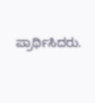ಪ್ರಾರ್ಥಿಸಿದರು.